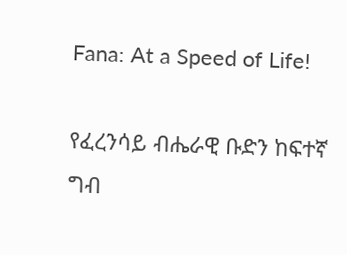Fana: At a Speed of Life!

የፈረንሳይ ብሔራዊ ቡድን ከፍተኛ ግብ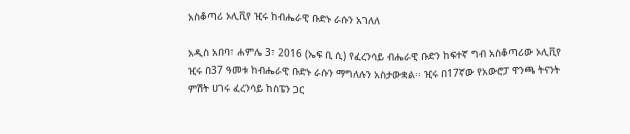አስቆጣሪ ኦሊቪየ ዢሩ ከብሔራዊ ቡድኑ ራሱን አገለለ

አዲስ አበባ፣ ሐምሌ 3፣ 2016 (ኤፍ ቢ ሲ) የፈረንሳይ ብሔራዊ ቡድን ከፍተኛ ግብ አስቆጣሪው ኦሊቪየ ዢሩ በ37 ዓመቱ ከብሔራዊ ቡድኑ ራሱን ማግለሉን አስታውቋል፡፡ ዢሩ በ17ኛው የአውሮፓ ዋንጫ ትናንት ምሽት ሀገሩ ፈረንሳይ ከስፔን ጋር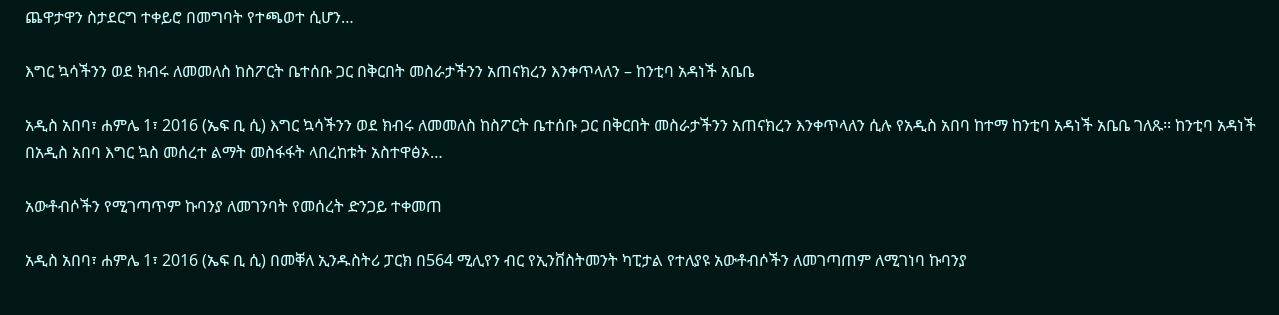ጨዋታዋን ስታደርግ ተቀይሮ በመግባት የተጫወተ ሲሆን…

እግር ኳሳችንን ወደ ክብሩ ለመመለስ ከስፖርት ቤተሰቡ ጋር በቅርበት መስራታችንን አጠናክረን እንቀጥላለን – ከንቲባ አዳነች አቤቤ

አዲስ አበባ፣ ሐምሌ 1፣ 2016 (ኤፍ ቢ ሲ) እግር ኳሳችንን ወደ ክብሩ ለመመለስ ከስፖርት ቤተሰቡ ጋር በቅርበት መስራታችንን አጠናክረን እንቀጥላለን ሲሉ የአዲስ አበባ ከተማ ከንቲባ አዳነች አቤቤ ገለጹ፡፡ ከንቲባ አዳነች በአዲስ አበባ እግር ኳስ መሰረተ ልማት መስፋፋት ላበረከቱት አስተዋፅኦ…

አውቶብሶችን የሚገጣጥም ኩባንያ ለመገንባት የመሰረት ድንጋይ ተቀመጠ

አዲስ አበባ፣ ሐምሌ 1፣ 2016 (ኤፍ ቢ ሲ) በመቐለ ኢንዱስትሪ ፓርክ በ564 ሚሊየን ብር የኢንቨስትመንት ካፒታል የተለያዩ አውቶብሶችን ለመገጣጠም ለሚገነባ ኩባንያ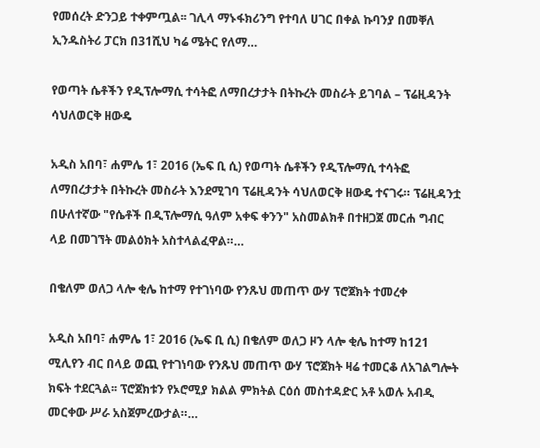የመሰረት ድንጋይ ተቀምጧል፡፡ ገሊላ ማኑፋክሪንግ የተባለ ሀገር በቀል ኩባንያ በመቐለ ኢንዱስትሪ ፓርክ በ31ሺህ ካሬ ሜትር የለማ…

የወጣት ሴቶችን የዲፕሎማሲ ተሳትፎ ለማበረታታት በትኩረት መስራት ይገባል – ፕሬዚዳንት ሳህለወርቅ ዘውዴ

አዲስ አበባ፣ ሐምሌ 1፣ 2016 (ኤፍ ቢ ሲ) የወጣት ሴቶችን የዲፕሎማሲ ተሳትፎ ለማበረታታት በትኩረት መስራት እንደሚገባ ፕሬዚዳንት ሳህለወርቅ ዘውዴ ተናገሩ። ፕሬዚዳንቷ በሁለተኛው "የሴቶች በዲፕሎማሲ ዓለም አቀፍ ቀንን" አስመልክቶ በተዘጋጀ መርሐ ግብር ላይ በመገኘት መልዕክት አስተላልፈዋል።…

በቄለም ወለጋ ላሎ ቂሌ ከተማ የተገነባው የንጹህ መጠጥ ውሃ ፕሮጀክት ተመረቀ

አዲስ አበባ፣ ሐምሌ 1፣ 2016 (ኤፍ ቢ ሲ) በቄለም ወለጋ ዞን ላሎ ቂሌ ከተማ ከ121 ሚሊየን ብር በላይ ወጪ የተገነባው የንጹህ መጠጥ ውሃ ፕሮጀክት ዛሬ ተመርቆ ለአገልግሎት ክፍት ተደርጓል፡፡ ፕሮጀክቱን የኦሮሚያ ክልል ምክትል ርዕሰ መስተዳድር አቶ አወሉ አብዲ መርቀው ሥራ አስጀምረውታል።…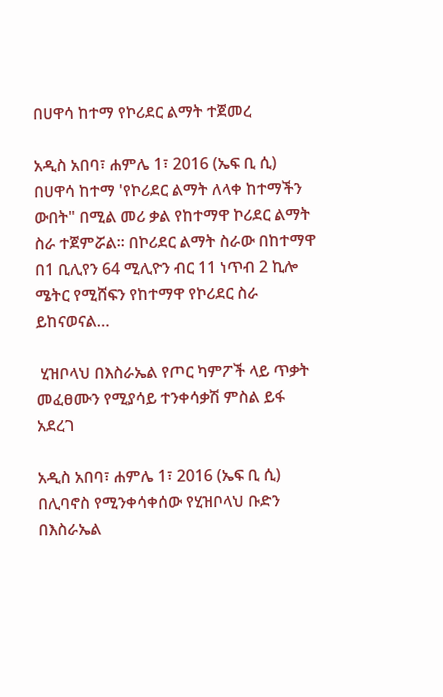በሀዋሳ ከተማ የኮሪደር ልማት ተጀመረ

አዲስ አበባ፣ ሐምሌ 1፣ 2016 (ኤፍ ቢ ሲ) በሀዋሳ ከተማ 'የኮሪደር ልማት ለላቀ ከተማችን ውበት" በሚል መሪ ቃል የከተማዋ ኮሪደር ልማት ስራ ተጀምሯል፡፡ በኮሪደር ልማት ስራው በከተማዋ በ1 ቢሊየን 64 ሚሊዮን ብር 11 ነጥብ 2 ኪሎ ሜትር የሚሸፍን የከተማዋ የኮሪደር ስራ ይከናወናል…

 ሂዝቦላህ በእስራኤል የጦር ካምፖች ላይ ጥቃት መፈፀሙን የሚያሳይ ተንቀሳቃሽ ምስል ይፋ አደረገ

አዲስ አበባ፣ ሐምሌ 1፣ 2016 (ኤፍ ቢ ሲ) በሊባኖስ የሚንቀሳቀሰው የሂዝቦላህ ቡድን በእስራኤል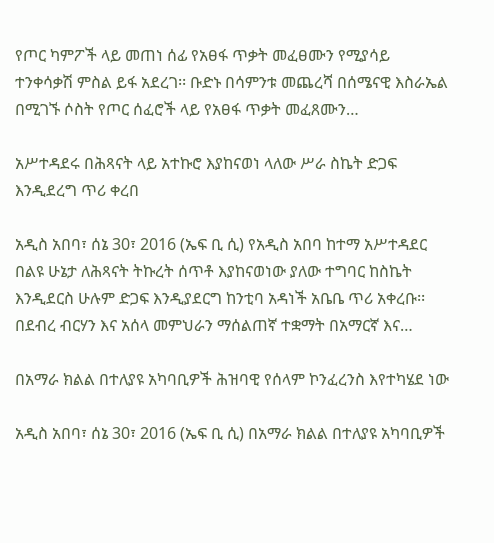የጦር ካምፖች ላይ መጠነ ሰፊ የአፀፋ ጥቃት መፈፀሙን የሚያሳይ ተንቀሳቃሽ ምስል ይፋ አደረገ፡፡ ቡድኑ በሳምንቱ መጨረሻ በሰሜናዊ እስራኤል በሚገኙ ሶስት የጦር ሰፈሮች ላይ የአፀፋ ጥቃት መፈጸሙን…

አሥተዳደሩ በሕጻናት ላይ አተኩሮ እያከናወነ ላለው ሥራ ስኬት ድጋፍ እንዲደረግ ጥሪ ቀረበ

አዲስ አበባ፣ ሰኔ 30፣ 2016 (ኤፍ ቢ ሲ) የአዲስ አበባ ከተማ አሥተዳደር በልዩ ሁኔታ ለሕጻናት ትኩረት ሰጥቶ እያከናወነው ያለው ተግባር ከስኬት እንዲደርስ ሁሉም ድጋፍ እንዲያደርግ ከንቲባ አዳነች አቤቤ ጥሪ አቀረቡ፡፡ በደብረ ብርሃን እና አሰላ መምህራን ማሰልጠኛ ተቋማት በአማርኛ እና…

በአማራ ክልል በተለያዩ አካባቢዎች ሕዝባዊ የሰላም ኮንፈረንስ እየተካሄደ ነው

አዲስ አበባ፣ ሰኔ 30፣ 2016 (ኤፍ ቢ ሲ) በአማራ ክልል በተለያዩ አካባቢዎች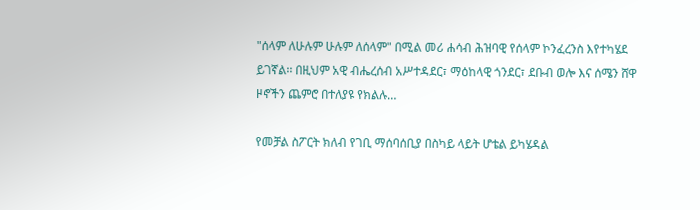"ሰላም ለሁሉም ሁሉም ለሰላም" በሚል መሪ ሐሳብ ሕዝባዊ የሰላም ኮንፈረንስ እየተካሄደ ይገኛል፡፡ በዚህም አዊ ብሔረሰብ አሥተዳደር፣ ማዕከላዊ ጎንደር፣ ደቡብ ወሎ እና ሰሜን ሸዋ ዞኖችን ጨምሮ በተለያዩ የክልሉ…

የመቻል ስፖርት ክለብ የገቢ ማሰባሰቢያ በስካይ ላይት ሆቴል ይካሄዳል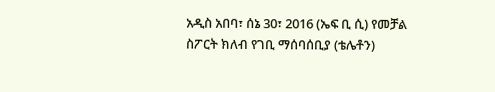አዲስ አበባ፣ ሰኔ 30፣ 2016 (ኤፍ ቢ ሲ) የመቻል ስፖርት ክለብ የገቢ ማሰባሰቢያ (ቴሌቶን)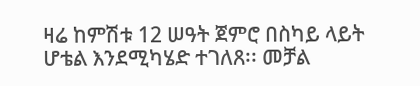ዛሬ ከምሽቱ 12 ሠዓት ጀምሮ በስካይ ላይት ሆቴል እንደሚካሄድ ተገለጸ፡፡ መቻል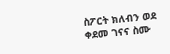ስፖርት ክለብን ወደ ቀደመ ገናና ስሙ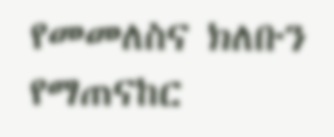የመመለስና ክለቡን የማጠናከር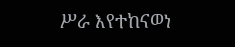ሥራ እየተከናወነ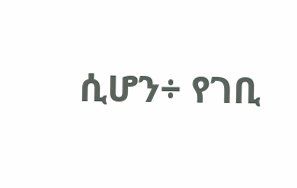ሲሆን÷ የገቢ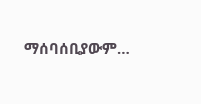ማሰባሰቢያውም…